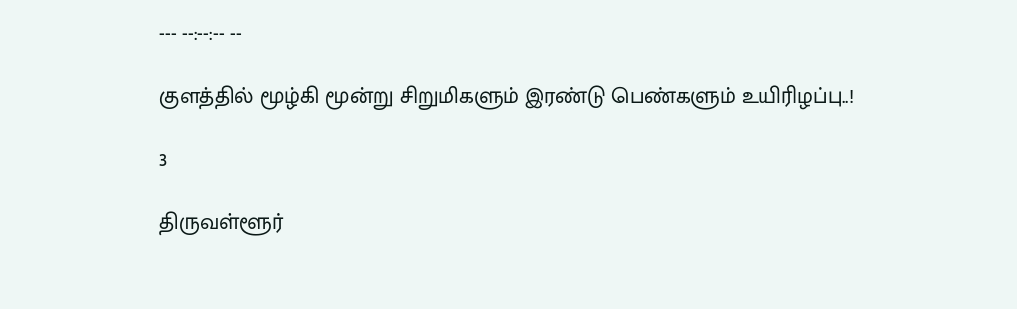--- --:--:-- --

குளத்தில் மூழ்கி மூன்று சிறுமிகளும் இரண்டு பெண்களும் உயிரிழப்பு..!

3

திருவள்ளூர்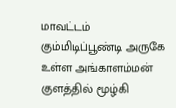மாவட்டம் கும்மிடிப்பூண்டி அருகே உள்ள அங்காளம்மன் குளத்தில் மூழ்கி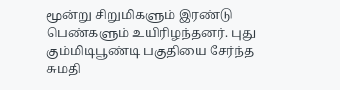மூன்று சிறுமிகளும் இரண்டு பெண்களும் உயிரிழந்தனர். புது கும்மிடிபூண்டி பகுதியை சேர்ந்த சுமதி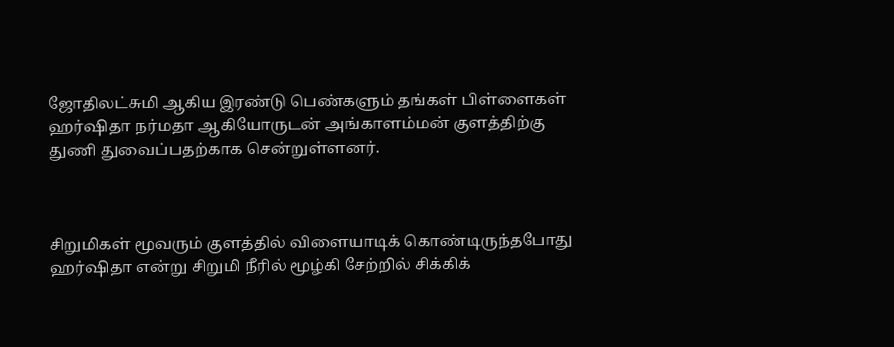ஜோதிலட்சுமி ஆகிய இரண்டு பெண்களும் தங்கள் பிள்ளைகள் ஹர்ஷிதா நர்மதா ஆகியோருடன் அங்காளம்மன் குளத்திற்கு துணி துவைப்பதற்காக சென்றுள்ளனர்.



சிறுமிகள் மூவரும் குளத்தில் விளையாடிக் கொண்டிருந்தபோது ஹர்ஷிதா என்று சிறுமி நீரில் மூழ்கி சேற்றில் சிக்கிக்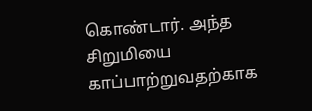கொண்டார். அந்த சிறுமியை காப்பாற்றுவதற்காக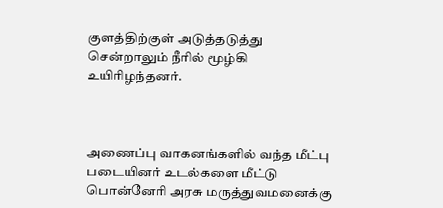குளத்திற்குள் அடுத்தடுத்து சென்றாலும் நீரில் மூழ்கி உயிரிழந்தனர்.



அணைப்பு வாகனங்களில் வந்த மீட்பு படையினர் உடல்களை மீட்டு பொன்னேரி அரசு மருத்துவமனைக்கு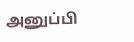அனுப்பி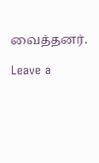வைத்தனர்.

Leave a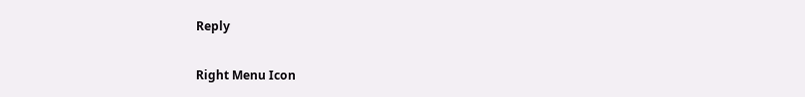Reply

Right Menu Icon